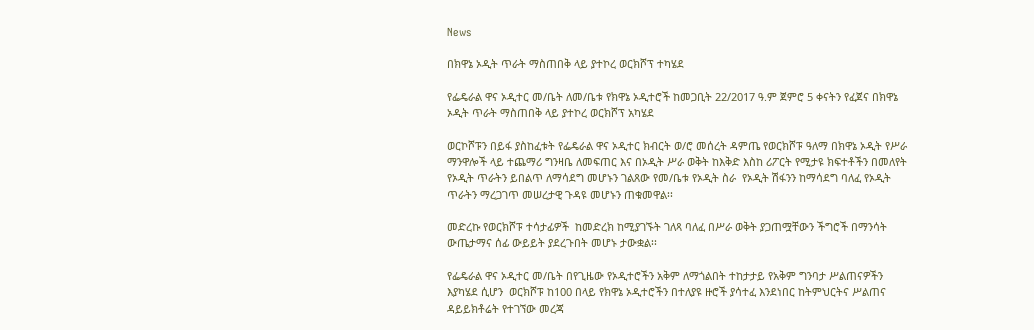News

በክዋኔ ኦዲት ጥራት ማስጠበቅ ላይ ያተኮረ ወርክሾፕ ተካሄደ

የፌዴራል ዋና ኦዲተር መ/ቤት ለመ/ቤቱ የክዋኔ ኦዲተሮች ከመጋቢት 22/2017 ዓ.ም ጀምሮ 5 ቀናትን የፈጀና በክዋኔ ኦዲት ጥራት ማስጠበቅ ላይ ያተኮረ ወርክሾፕ አካሄደ

ወርኮሾፑን በይፋ ያስከፈቱት የፌዴራል ዋና ኦዲተር ክብርት ወ/ሮ መሰረት ዳምጤ የወርክሾፑ ዓለማ በክዋኔ ኦዲት የሥራ ማንዋሎች ላይ ተጨማሪ ግንዛቤ ለመፍጠር እና በኦዲት ሥራ ወቅት ከእቅድ እስከ ሪፖርት የሚታዩ ክፍተቶችን በመለየት የኦዲት ጥራትን ይበልጥ ለማሳደግ መሆኑን ገልጸው የመ/ቤቱ የኦዲት ስራ  የኦዲት ሽፋንን ከማሳደግ ባለፈ የኦዲት ጥራትን ማረጋገጥ መሠረታዊ ጉዳዩ መሆኑን ጠቁመዋል፡፡

መድረኩ የወርክሾፑ ተሳታፊዎች  ከመድረክ ከሚያገኙት ገለጻ ባለፈ በሥራ ወቅት ያጋጠሟቸውን ችግሮች በማንሳት ውጤታማና ሰፊ ውይይት ያደረጉበት መሆኑ ታውቋል፡፡

የፌዴራል ዋና ኦዲተር መ/ቤት በየጊዜው የኦዲተሮችን አቅም ለማጎልበት ተከታታይ የአቅም ግንባታ ሥልጠናዎችን እያካሄደ ሲሆን  ወርክሾፑ ከ100 በላይ የክዋኔ ኦዲተሮችን በተለያዩ ዙሮች ያሳተፈ እንደነበር ከትምህርትና ሥልጠና ዳይይክቶሬት የተገኘው መረጃ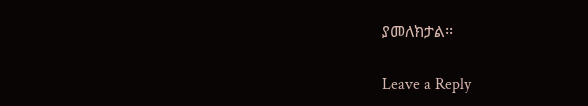ያመለክታል፡፡

Leave a Reply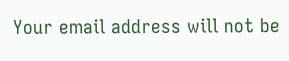Your email address will not be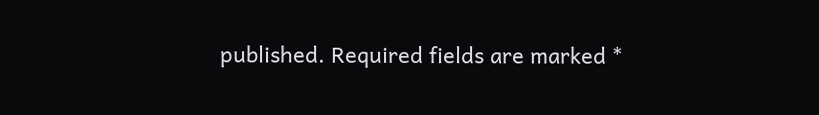published. Required fields are marked *